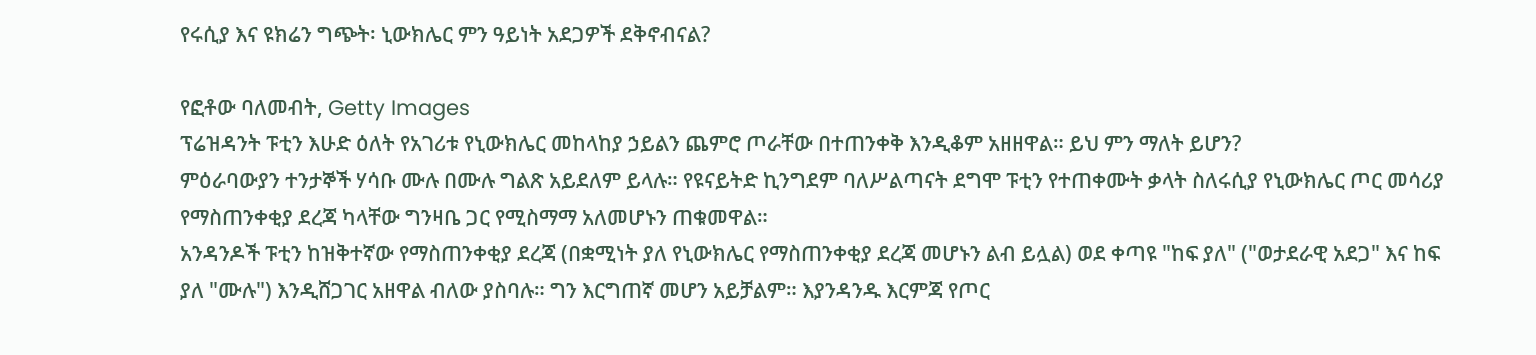የሩሲያ እና ዩክሬን ግጭት፡ ኒውክሌር ምን ዓይነት አደጋዎች ደቅኖብናል?

የፎቶው ባለመብት, Getty Images
ፕሬዝዳንት ፑቲን እሁድ ዕለት የአገሪቱ የኒውክሌር መከላከያ ኃይልን ጨምሮ ጦራቸው በተጠንቀቅ እንዲቆም አዘዘዋል። ይህ ምን ማለት ይሆን?
ምዕራባውያን ተንታኞች ሃሳቡ ሙሉ በሙሉ ግልጽ አይደለም ይላሉ። የዩናይትድ ኪንግደም ባለሥልጣናት ደግሞ ፑቲን የተጠቀሙት ቃላት ስለሩሲያ የኒውክሌር ጦር መሳሪያ የማስጠንቀቂያ ደረጃ ካላቸው ግንዛቤ ጋር የሚስማማ አለመሆኑን ጠቁመዋል።
አንዳንዶች ፑቲን ከዝቅተኛው የማስጠንቀቂያ ደረጃ (በቋሚነት ያለ የኒውክሌር የማስጠንቀቂያ ደረጃ መሆኑን ልብ ይሏል) ወደ ቀጣዩ "ከፍ ያለ" ("ወታደራዊ አደጋ" እና ከፍ ያለ "ሙሉ") እንዲሸጋገር አዘዋል ብለው ያስባሉ። ግን እርግጠኛ መሆን አይቻልም። እያንዳንዱ እርምጃ የጦር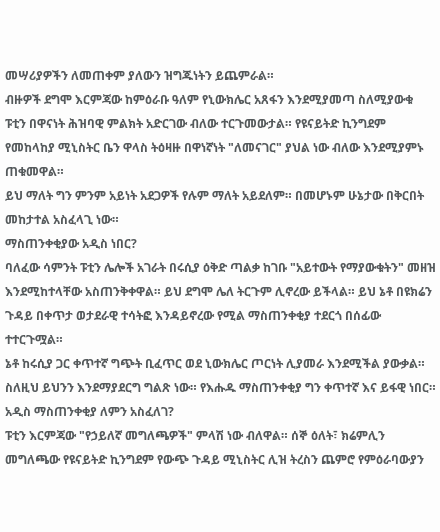መሣሪያዎችን ለመጠቀም ያለውን ዝግጁነትን ይጨምራል።
ብዙዎች ደግሞ እርምጃው ከምዕራቡ ዓለም የኒውክሌር አጸፋን እንደሚያመጣ ስለሚያውቁ ፑቲን በዋናነት ሕዝባዊ ምልክት አድርገው ብለው ተርጉመውታል። የዩናይትድ ኪንግደም የመከላከያ ሚኒስትር ቤን ዋላስ ትዕዛዙ በዋነኛነት "ለመናገር" ያህል ነው ብለው እንደሚያምኑ ጠቁመዋል።
ይህ ማለት ግን ምንም አይነት አደጋዎች የሉም ማለት አይደለም። በመሆኑም ሁኔታው በቅርበት መከታተል አስፈላጊ ነው።
ማስጠንቀቂያው አዲስ ነበር?
ባለፈው ሳምንት ፑቲን ሌሎች አገራት በሩሲያ ዕቅድ ጣልቃ ከገቡ "አይተውት የማያውቁትን" መዘዝ እንደሚከተላቸው አስጠንቅቀዋል። ይህ ደግሞ ሌለ ትርጉም ሊኖረው ይችላል። ይህ ኔቶ በዩክሬን ጉዳይ በቀጥታ ወታደራዊ ተሳትፎ እንዳይኖረው የሚል ማስጠንቀቂያ ተደርጎ በሰፊው ተተርጉሟል።
ኔቶ ከሩሲያ ጋር ቀጥተኛ ግጭት ቢፈጥር ወደ ኒውክሌር ጦርነት ሊያመራ እንደሚችል ያውቃል። ስለዚህ ይህንን እንደማያደርግ ግልጽ ነው። የእሑዱ ማስጠንቀቂያ ግን ቀጥተኛ እና ይፋዊ ነበር።
አዲስ ማስጠንቀቂያ ለምን አስፈለገ?
ፑቲን እርምጃው "የኃይለኛ መግለጫዎች" ምላሽ ነው ብለዋል። ሰኞ ዕለት፣ ክሬምሊን መግለጫው የዩናይትድ ኪንግደም የውጭ ጉዳይ ሚኒስትር ሊዝ ትረስን ጨምሮ የምዕራባውያን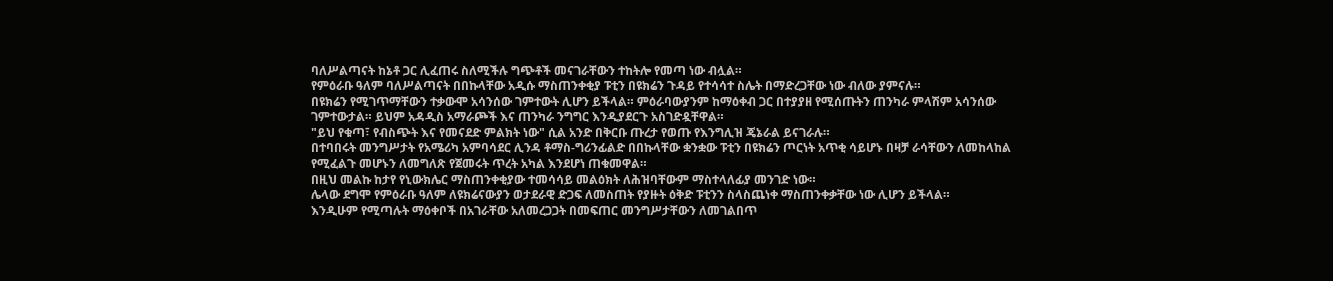ባለሥልጣናት ከኔቶ ጋር ሊፈጠሩ ስለሚችሉ ግጭቶች መናገራቸውን ተከትሎ የመጣ ነው ብሏል።
የምዕራቡ ዓለም ባለሥልጣናት በበኩላቸው አዲሱ ማስጠንቀቂያ ፑቲን በዩክሬን ጉዳይ የተሳሳተ ስሌት በማድረጋቸው ነው ብለው ያምናሉ።
በዩክሬን የሚገጥማቸውን ተቃውሞ አሳንሰው ገምተውት ሊሆን ይችላል። ምዕራባውያንም ከማዕቀብ ጋር በተያያዘ የሚሰጡትን ጠንካራ ምላሽም አሳንሰው ገምተውታል። ይህም አዳዲስ አማራጮች እና ጠንካራ ንግግር እንዲያደርጉ አስገድዷቸዋል።
"ይህ የቁጣ፣ የብስጭት እና የመናደድ ምልክት ነው" ሲል አንድ በቅርቡ ጡረታ የወጡ የእንግሊዝ ጄኔራል ይናገራሉ።
በተባበሩት መንግሥታት የአሜሪካ አምባሳደር ሊንዳ ቶማስ-ግሪንፊልድ በበኩላቸው ቋንቋው ፑቲን በዩክሬን ጦርነት አጥቂ ሳይሆኑ በዛቻ ራሳቸውን ለመከላከል የሚፈልጉ መሆኑን ለመግለጽ የጀመሩት ጥረት አካል እንደሆነ ጠቁመዋል።
በዚህ መልኩ ከታየ የኒውክሌር ማስጠንቀቂያው ተመሳሳይ መልዕክት ለሕዝባቸውም ማስተላለፊያ መንገድ ነው።
ሌላው ደግሞ የምዕራቡ ዓለም ለዩክሬናውያን ወታደራዊ ድጋፍ ለመስጠት የያዙት ዕቅድ ፑቲንን ስላስጨነቀ ማስጠንቀቃቸው ነው ሊሆን ይችላል።
እንዲሁም የሚጣሉት ማዕቀቦች በአገራቸው አለመረጋጋት በመፍጠር መንግሥታቸውን ለመገልበጥ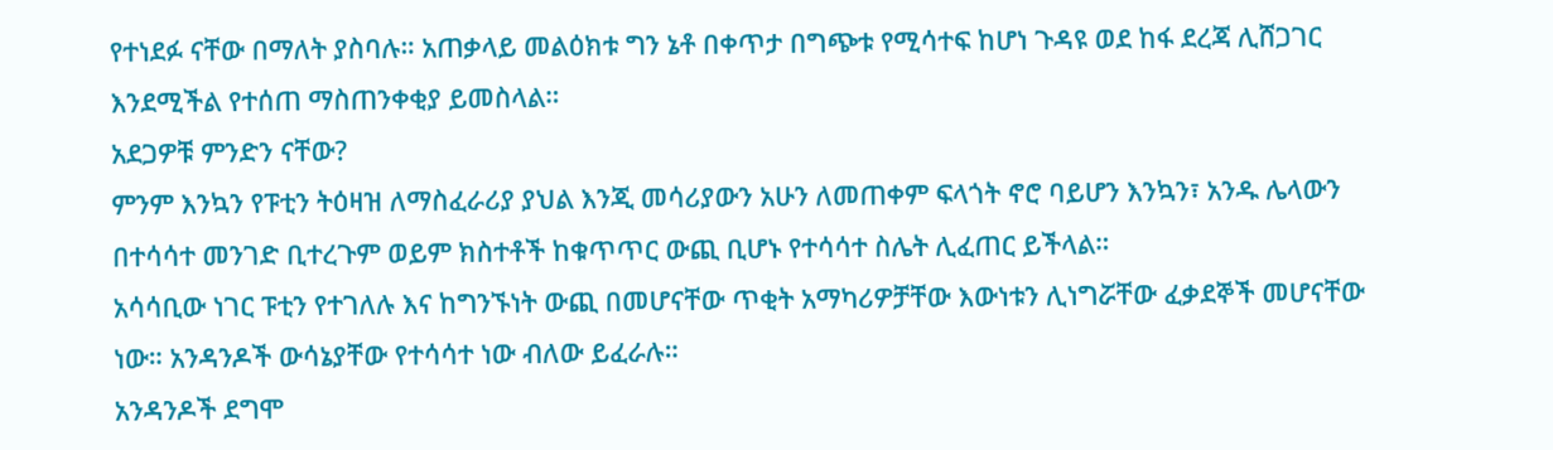የተነደፉ ናቸው በማለት ያስባሉ። አጠቃላይ መልዕክቱ ግን ኔቶ በቀጥታ በግጭቱ የሚሳተፍ ከሆነ ጉዳዩ ወደ ከፋ ደረጃ ሊሸጋገር እንደሚችል የተሰጠ ማስጠንቀቂያ ይመስላል።
አደጋዎቹ ምንድን ናቸው?
ምንም እንኳን የፑቲን ትዕዛዝ ለማስፈራሪያ ያህል እንጂ መሳሪያውን አሁን ለመጠቀም ፍላጎት ኖሮ ባይሆን እንኳን፣ አንዱ ሌላውን በተሳሳተ መንገድ ቢተረጉም ወይም ክስተቶች ከቁጥጥር ውጪ ቢሆኑ የተሳሳተ ስሌት ሊፈጠር ይችላል።
አሳሳቢው ነገር ፑቲን የተገለሉ እና ከግንኙነት ውጪ በመሆናቸው ጥቂት አማካሪዎቻቸው እውነቱን ሊነግሯቸው ፈቃደኞች መሆናቸው ነው። አንዳንዶች ውሳኔያቸው የተሳሳተ ነው ብለው ይፈራሉ።
አንዳንዶች ደግሞ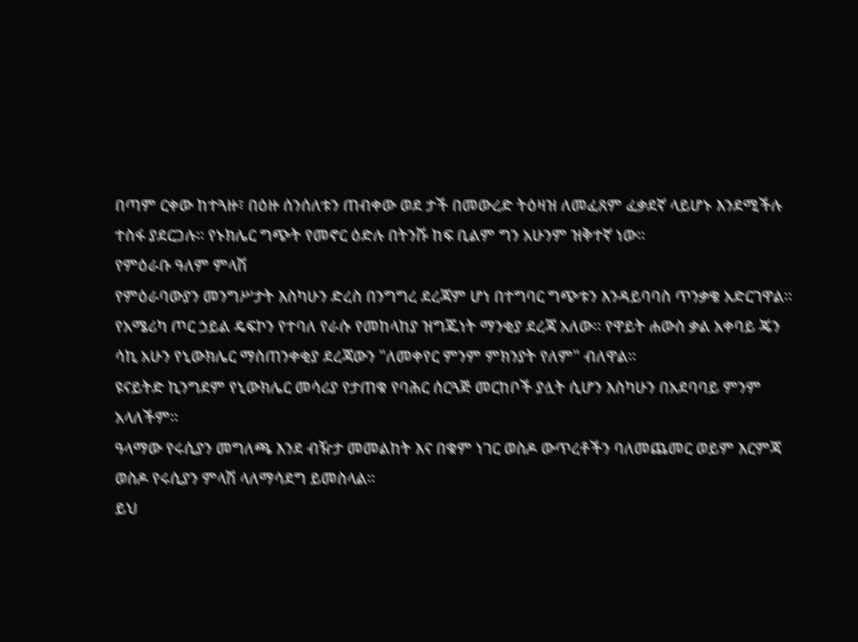በጣም ርቀው ከተጓዙ፣ በዕዙ ሰንሰለቱን ጠብቀው ወደ ታች በመውረድ ትዕዛዝ ለመፈጸም ፈቃደኛ ላይሆኑ እንደሚችሉ ተስፋ ያደርጋሉ። የኑክሌር ግጭት የመኖር ዕድሉ በትንሹ ከፍ ቢልም ግን አሁንም ዝቅተኛ ነው።
የምዕራቡ ዓለም ምላሽ
የምዕራባውያን መንግሥታት እስካሁን ድረስ በንግግረ ደረጃም ሆነ በተግባር ግጭቱን እንዳይባባስ ጥንቃቄ አድርገዋል።
የአሜሪካ ጦር ኃይል ዴፍኮን የተባለ የራሱ የመከላከያ ዝግጁነት ማንቂያ ደረጃ አለው። የዋይት ሐውስ ቃል አቀባይ ጄን ሳኪ አሁን የኒውክሌር ማስጠንቀቂያ ደረጃውን "ለመቀየር ምንም ምክንያት የለም" ብለዋል።
ዩናይትድ ኪንግደም የኒውክሌር መሳሪያ የታጠቁ የባሕር ሰርጓጅ መርከቦች ያሏት ሲሆን እስካሁን በአደባባይ ምንም አላለችም።
ዓላማው የሩሲያን መግለጫ እንደ ብዥታ መመልከት እና በቁም ነገር ወስዶ ውጥረቶችን ባለመጨመር ወይም እርምጃ ወስዶ የሩሲያን ምላሽ ላለማሳደግ ይመስላል።
ይህ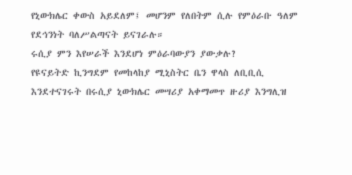የኒውክሌር ቀውስ አይደለም፤ መሆንም የለበትም ሲሉ የምዕራቡ ዓለም የደኅንነት ባለሥልጣናት ይናገራሉ።
ሩሲያ ምን እየሠራች እንደሆነ ምዕራባውያን ያውቃሉ?
የዩናይትድ ኪንግደም የመከላከያ ሚኒስትር ቤን ዋላስ ለቢቢሲ እንደተናገሩት በሩሲያ ኒውክሌር መሣሪያ አቀማመጥ ዙሪያ እንግሊዝ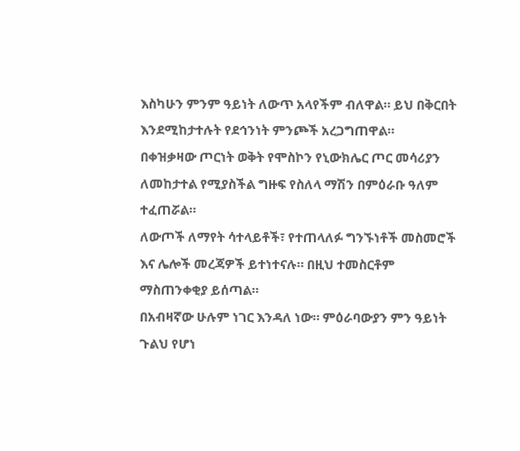እስካሁን ምንም ዓይነት ለውጥ አላየችም ብለዋል። ይህ በቅርበት እንደሚከታተሉት የደኅንነት ምንጮች አረጋግጠዋል።
በቀዝቃዛው ጦርነት ወቅት የሞስኮን የኒውክሌር ጦር መሳሪያን ለመከታተል የሚያስችል ግዙፍ የስለላ ማሽን በምዕራቡ ዓለም ተፈጠሯል።
ለውጦች ለማየት ሳተላይቶች፣ የተጠላለፉ ግንኙነቶች መስመሮች እና ሌሎች መረጃዎች ይተነተናሉ። በዚህ ተመስርቶም ማስጠንቀቂያ ይሰጣል።
በአብዛኛው ሁሉም ነገር እንዳለ ነው። ምዕራባውያን ምን ዓይነት ጉልህ የሆነ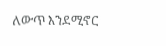ለውጥ እንደሚኖር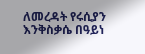ለመረዳት የሩሲያን እንቅስቃሴ በዓይነ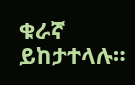ቁራኛ ይከታተላሉ።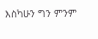እስካሁን ግን ምንም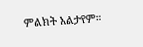ምልክት አልታየም።